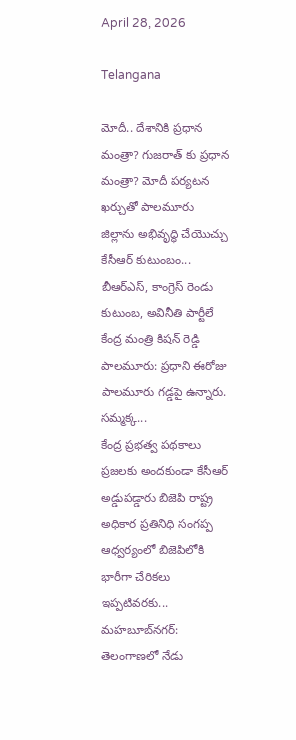April 28, 2026

Telangana

మోదీ.. దేశానికి ప్రధాన మంత్రా? గుజరాత్ కు ప్రధాన మంత్రా? మోదీ పర్యటన ఖర్చుతో పాలమూరు జిల్లాను అభివృద్ధి చేయొచ్చు కేసీఆర్ కుటుంబం...
బీఆర్ఎస్, కాంగ్రెస్ రెండు కుటుంబ, అవినీతి పార్టీలే కేంద్ర మంత్రి కిషన్ రెడ్డి పాలమూరు: ప్రధాని ఈరోజు పాలమూరు గడ్డపై ఉన్నారు. సమ్మక్క...
కేంద్ర ప్రభత్వ పథకాలు ప్రజలకు అందకుండా కేసీఆర్ అడ్డుపడ్డారు బిజెపి రాష్ట్ర అధికార ప్రతినిధి సంగప్ప ఆధ్వర్యంలో బిజెపిలోకి భారీగా చేరికలు ఇప్పటివరకు...
మహబూబ్‌నగర్: తెలంగాణలో నేడు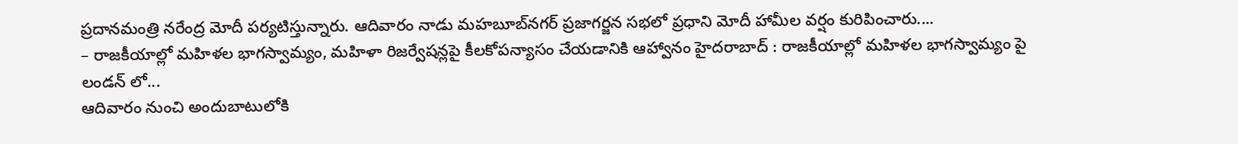ప్రదానమంత్రి నరేంద్ర మోదీ పర్యటిస్తున్నారు. ఆదివారం నాడు మహబూబ్‌నగర్ ప్రజాగర్జన సభలో ప్రధాని మోదీ హామీల వర్షం కురిపించారు....
– రాజకీయాల్లో మహిళల భాగస్వామ్యం, మహిళా రిజర్వేషన్లపై కీలకోపన్యాసం చేయడానికి ఆహ్వానం హైదరాబాద్ : రాజకీయాల్లో మహిళల భాగస్వామ్యం పై లండన్ లో...
ఆదివారం నుంచి అందుబాటులోకి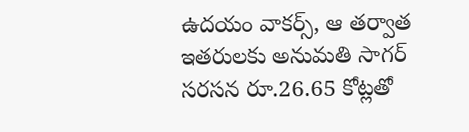ఉదయం వాకర్స్, ఆ తర్వాత ఇతరులకు అనుమతి సాగర్ సరసన రూ.26.65 కోట్లతో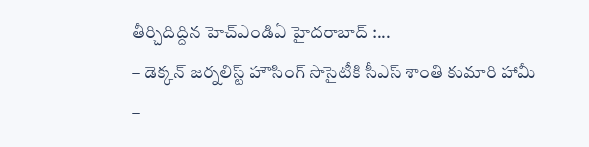తీర్చిదిద్దిన హెచ్ఎండిఏ హైదరాబాద్ :...
– డెక్కన్ జర్నలిస్ట్ హౌసింగ్ సొసైటీకి సీఎస్ శాంతి కుమారి హామీ –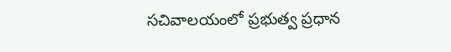సచివాలయంలో ప్రభుత్వ ప్రధాన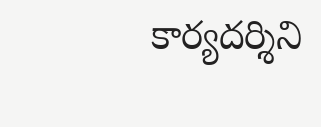కార్యదర్శిని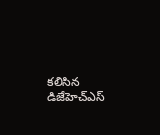కలిసిన డిజేహెచ్ఎస్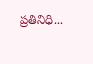ప్రతినిధి...